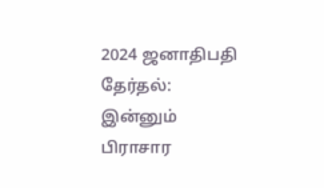2024 ஜனாதிபதி தேர்தல்: இன்னும் பிராசார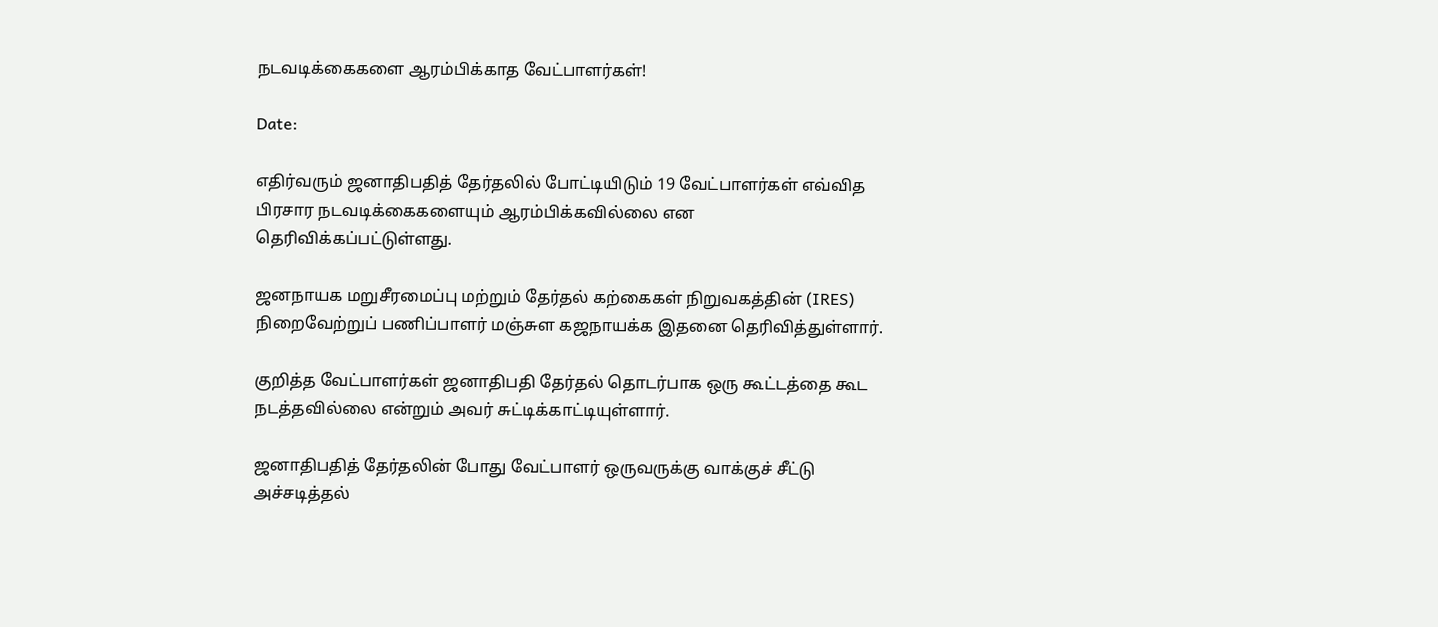நடவடிக்கைகளை ஆரம்பிக்காத வேட்பாளர்கள்!

Date:

எதிர்வரும் ஜனாதிபதித் தேர்தலில் போட்டியிடும் 19 வேட்பாளர்கள் எவ்வித பிரசார நடவடிக்கைகளையும் ஆரம்பிக்கவில்லை என தெரிவிக்கப்பட்டுள்ளது.

ஜனநாயக மறுசீரமைப்பு மற்றும் தேர்தல் கற்கைகள் நிறுவகத்தின் (IRES) நிறைவேற்றுப் பணிப்பாளர் மஞ்சுள கஜநாயக்க இதனை தெரிவித்துள்ளார்.

குறித்த வேட்பாளர்கள் ஜனாதிபதி தேர்தல் தொடர்பாக ஒரு கூட்டத்தை கூட நடத்தவில்லை என்றும் அவர் சுட்டிக்காட்டியுள்ளார்.

ஜனாதிபதித் தேர்தலின் போது வேட்பாளர் ஒருவருக்கு வாக்குச் சீட்டு அச்சடித்தல்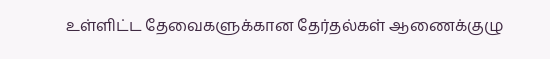உள்ளிட்ட தேவைகளுக்கான தேர்தல்கள் ஆணைக்குழு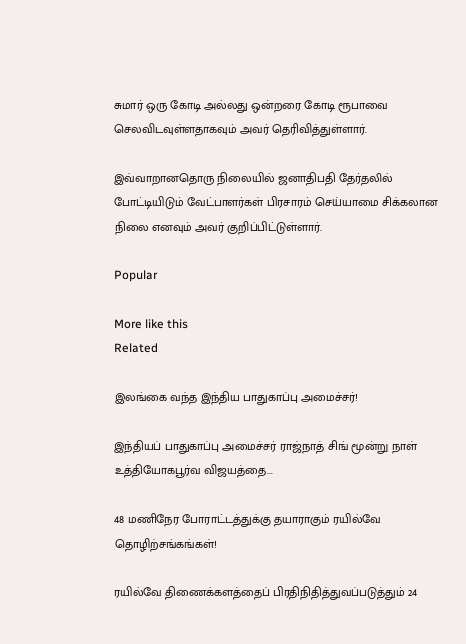சுமார் ஒரு கோடி அல்லது ஒன்றரை கோடி ரூபாவை செலவிடவுள்ளதாகவும் அவர் தெரிவித்துள்ளார்.

இவ்வாறானதொரு நிலையில் ஜனாதிபதி தேர்தலில் போட்டியிடும் வேட்பாளர்கள் பிரசாரம் செய்யாமை சிக்கலான நிலை எனவும் அவர் குறிப்பிட்டுள்ளார்.

Popular

More like this
Related

இலங்கை வந்த இந்திய பாதுகாப்பு அமைச்சர்!

இந்தியப் பாதுகாப்பு அமைச்சர் ராஜ்நாத் சிங் மூன்று நாள் உத்தியோகபூர்வ விஜயத்தை...

48 மணிநேர போராட்டத்துக்கு தயாராகும் ரயில்வே தொழிற்சங்கங்கள்!

ரயில்வே திணைக்களத்தைப் பிரதிநிதித்துவப்படுத்தும் 24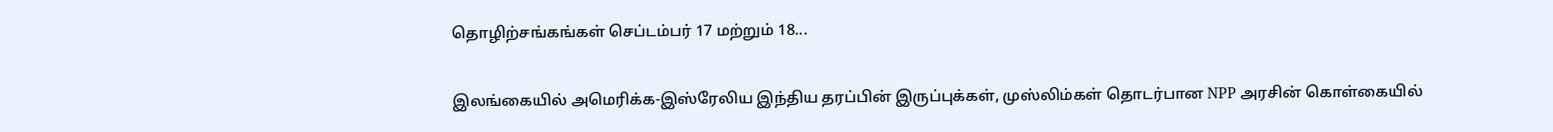தொழிற்சங்கங்கள் செப்டம்பர் 17 மற்றும் 18...

இலங்கையில் அமெரிக்க-இஸ்ரேலிய இந்திய தரப்பின் இருப்புக்கள், முஸ்லிம்கள் தொடர்பான NPP அரசின் கொள்கையில்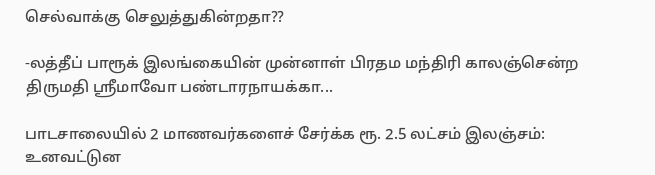செல்வாக்கு செலுத்துகின்றதா??

-லத்தீப் பாரூக் இலங்கையின் முன்னாள் பிரதம மந்திரி காலஞ்சென்ற திருமதி ஸ்ரீமாவோ பண்டாரநாயக்கா...

பாடசாலையில் 2 மாணவர்களைச் சேர்க்க ரூ. 2.5 லட்சம் இலஞ்சம்: உனவட்டுன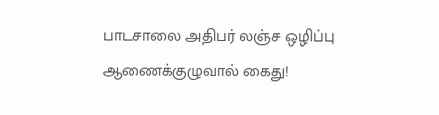பாடசாலை அதிபர் லஞ்ச ஒழிப்பு ஆணைக்குழுவால் கைது!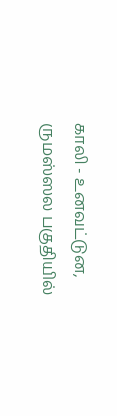காலி - உனவட்டுன, ருமஸ்ஸல பகுதியில்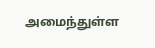அமைந்துள்ள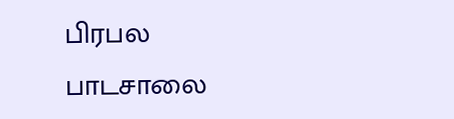பிரபல பாடசாலை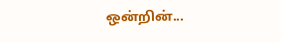ஒன்றின்...